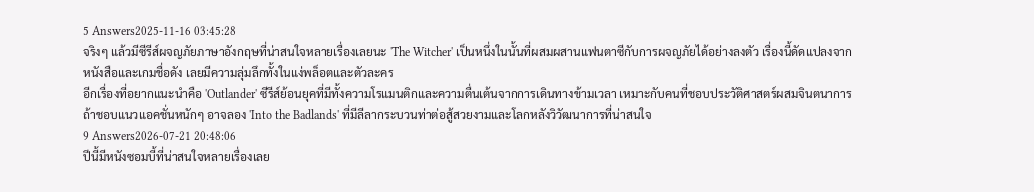5 Answers2025-11-16 03:45:28
จริงๆ แล้วมีซีรีส์ผจญภัยภาษาอังกฤษที่น่าสนใจหลายเรื่องเลยนะ 'The Witcher' เป็นหนึ่งในนั้นที่ผสมผสานแฟนตาซีกับการผจญภัยได้อย่างลงตัว เรื่องนี้ดัดแปลงจากหนังสือและเกมชื่อดัง เลยมีความลุ่มลึกทั้งในแง่พล็อตและตัวละคร
อีกเรื่องที่อยากแนะนำคือ 'Outlander' ซีรีส์ย้อนยุคที่มีทั้งความโรแมนติกและความตื่นเต้นจากการเดินทางข้ามเวลา เหมาะกับคนที่ชอบประวัติศาสตร์ผสมจินตนาการ ถ้าชอบแนวแอคชั่นหนักๆ อาจลอง 'Into the Badlands' ที่มีลีลากระบวนท่าต่อสู้สวยงามและโลกหลังวิวัฒนาการที่น่าสนใจ
9 Answers2026-07-21 20:48:06
ปีนี้มีหนังซอมบี้ที่น่าสนใจหลายเรื่องเลย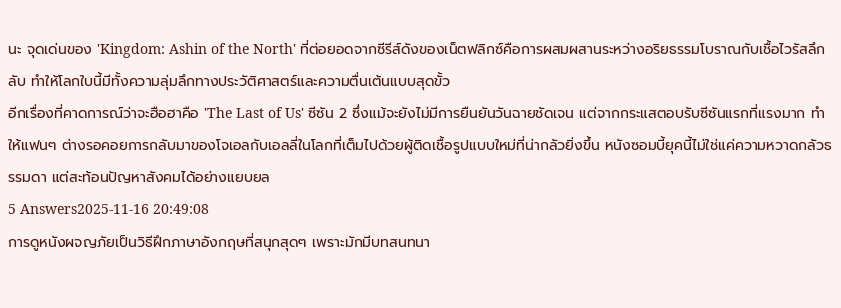นะ จุดเด่นของ 'Kingdom: Ashin of the North' ที่ต่อยอดจากซีรีส์ดังของเน็ตฟลิกซ์คือการผสมผสานระหว่างอริยธรรมโบราณกับเชื้อไวรัสลึกลับ ทำให้โลกใบนี้มีทั้งความลุ่มลึกทางประวัติศาสตร์และความตื่นเต้นแบบสุดขั้ว
อีกเรื่องที่คาดการณ์ว่าจะฮือฮาคือ 'The Last of Us' ซีซัน 2 ซึ่งแม้จะยังไม่มีการยืนยันวันฉายชัดเจน แต่จากกระแสตอบรับซีซันแรกที่แรงมาก ทำให้แฟนๆ ต่างรอคอยการกลับมาของโจเอลกับเอลลี่ในโลกที่เต็มไปด้วยผู้ติดเชื้อรูปแบบใหม่ที่น่ากลัวยิ่งขึ้น หนังซอมบี้ยุคนี้ไม่ใช่แค่ความหวาดกลัวธรรมดา แต่สะท้อนปัญหาสังคมได้อย่างแยบยล
5 Answers2025-11-16 20:49:08
การดูหนังผจญภัยเป็นวิธีฝึกภาษาอังกฤษที่สนุกสุดๆ เพราะมักมีบทสนทนา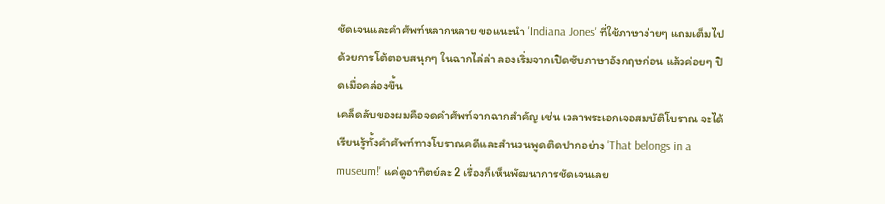ชัดเจนและคำศัพท์หลากหลาย ขอแนะนำ 'Indiana Jones' ที่ใช้ภาษาง่ายๆ แถมเต็มไปด้วยการโต้ตอบสนุกๆ ในฉากไล่ล่า ลองเริ่มจากเปิดซับภาษาอังกฤษก่อน แล้วค่อยๆ ปิดเมื่อคล่องขึ้น
เคล็ดลับของผมคือจดคำศัพท์จากฉากสำคัญ เช่น เวลาพระเอกเจอสมบัติโบราณ จะได้เรียนรู้ทั้งคำศัพท์ทางโบราณคดีและสำนวนพูดติดปากอย่าง 'That belongs in a museum!' แค่ดูอาทิตย์ละ 2 เรื่องก็เห็นพัฒนาการชัดเจนเลย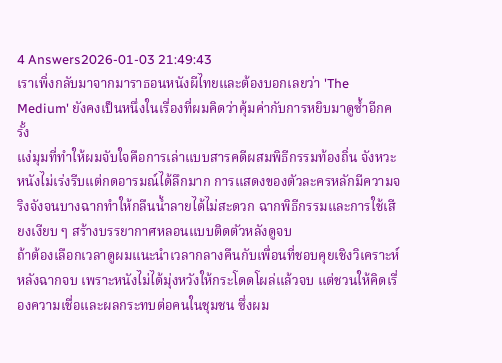4 Answers2026-01-03 21:49:43
เราเพิ่งกลับมาจากมาราธอนหนังผีไทยและต้องบอกเลยว่า 'The Medium' ยังคงเป็นหนึ่งในเรื่องที่ผมคิดว่าคุ้มค่ากับการหยิบมาดูซ้ำอีกครั้ง
แง่มุมที่ทำให้ผมจับใจคือการเล่าแบบสารคดีผสมพิธีกรรมท้องถิ่น จังหวะหนังไม่เร่งรีบแต่กดอารมณ์ได้ลึกมาก การแสดงของตัวละครหลักมีความจริงจังจนบางฉากทำให้กลืนน้ำลายได้ไม่สะดวก ฉากพิธีกรรมและการใช้เสียงเงียบ ๆ สร้างบรรยากาศหลอนแบบติดตัวหลังดูจบ
ถ้าต้องเลือกเวลาดูผมแนะนำเวลากลางคืนกับเพื่อนที่ชอบคุยเชิงวิเคราะห์หลังฉากจบ เพราะหนังไม่ได้มุ่งหวังให้กระโดดโผล่แล้วจบ แต่ชวนให้คิดเรื่องความเชื่อและผลกระทบต่อคนในชุมชน ซึ่งผม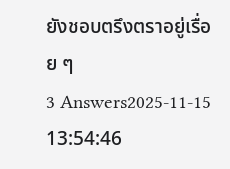ยังชอบตรึงตราอยู่เรื่อย ๆ
3 Answers2025-11-15 13:54:46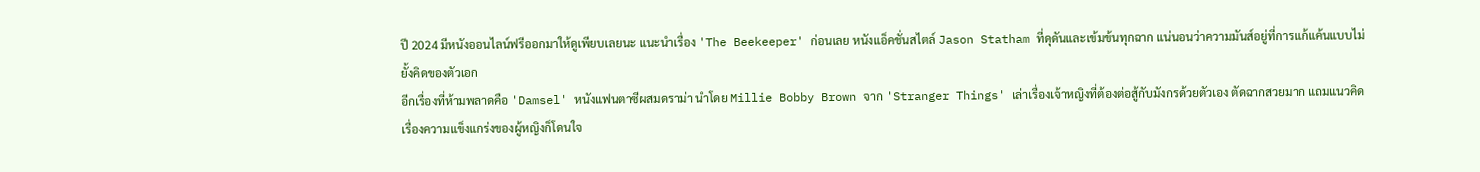ปี 2024 มีหนังออนไลน์ฟรีออกมาให้ดูเพียบเลยนะ แนะนำเรื่อง 'The Beekeeper' ก่อนเลย หนังแอ็คชั่นสไตล์ Jason Statham ที่ดุดันและเข้มข้นทุกฉาก แน่นอนว่าความมันส์อยู่ที่การแก้แค้นแบบไม่ยั้งคิดของตัวเอก
อีกเรื่องที่ห้ามพลาดคือ 'Damsel' หนังแฟนตาซีผสมดราม่า นำโดย Millie Bobby Brown จาก 'Stranger Things' เล่าเรื่องเจ้าหญิงที่ต้องต่อสู้กับมังกรด้วยตัวเอง ตัดฉากสวยมาก แถมแนวคิดเรื่องความแข็งแกร่งของผู้หญิงก็โดนใจ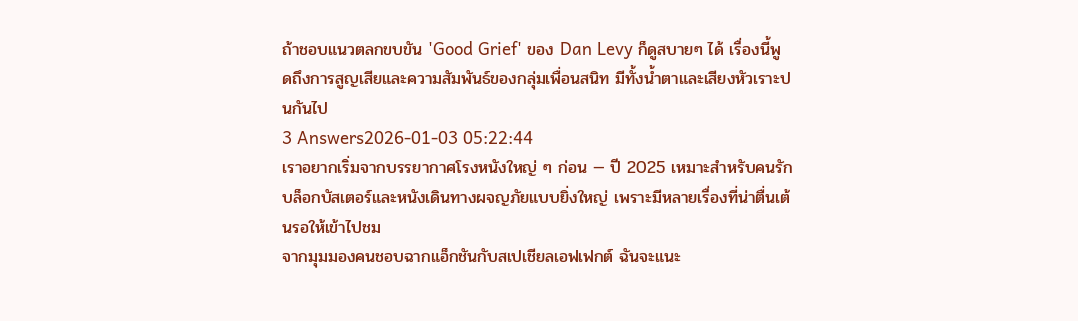ถ้าชอบแนวตลกขบขัน 'Good Grief' ของ Dan Levy ก็ดูสบายๆ ได้ เรื่องนี้พูดถึงการสูญเสียและความสัมพันธ์ของกลุ่มเพื่อนสนิท มีทั้งน้ำตาและเสียงหัวเราะปนกันไป
3 Answers2026-01-03 05:22:44
เราอยากเริ่มจากบรรยากาศโรงหนังใหญ่ ๆ ก่อน — ปี 2025 เหมาะสำหรับคนรักบล็อกบัสเตอร์และหนังเดินทางผจญภัยแบบยิ่งใหญ่ เพราะมีหลายเรื่องที่น่าตื่นเต้นรอให้เข้าไปชม
จากมุมมองคนชอบฉากแอ็กชันกับสเปเชียลเอฟเฟกต์ ฉันจะแนะ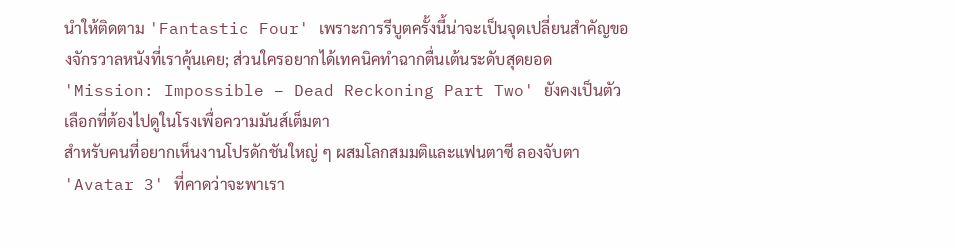นำให้ติดตาม 'Fantastic Four' เพราะการรีบูตครั้งนี้น่าจะเป็นจุดเปลี่ยนสำคัญของจักรวาลหนังที่เราคุ้นเคย; ส่วนใครอยากได้เทคนิคทำฉากตื่นเต้นระดับสุดยอด 'Mission: Impossible – Dead Reckoning Part Two' ยังคงเป็นตัวเลือกที่ต้องไปดูในโรงเพื่อความมันส์เต็มตา
สำหรับคนที่อยากเห็นงานโปรดักชันใหญ่ ๆ ผสมโลกสมมติและแฟนตาซี ลองจับตา 'Avatar 3' ที่คาดว่าจะพาเรา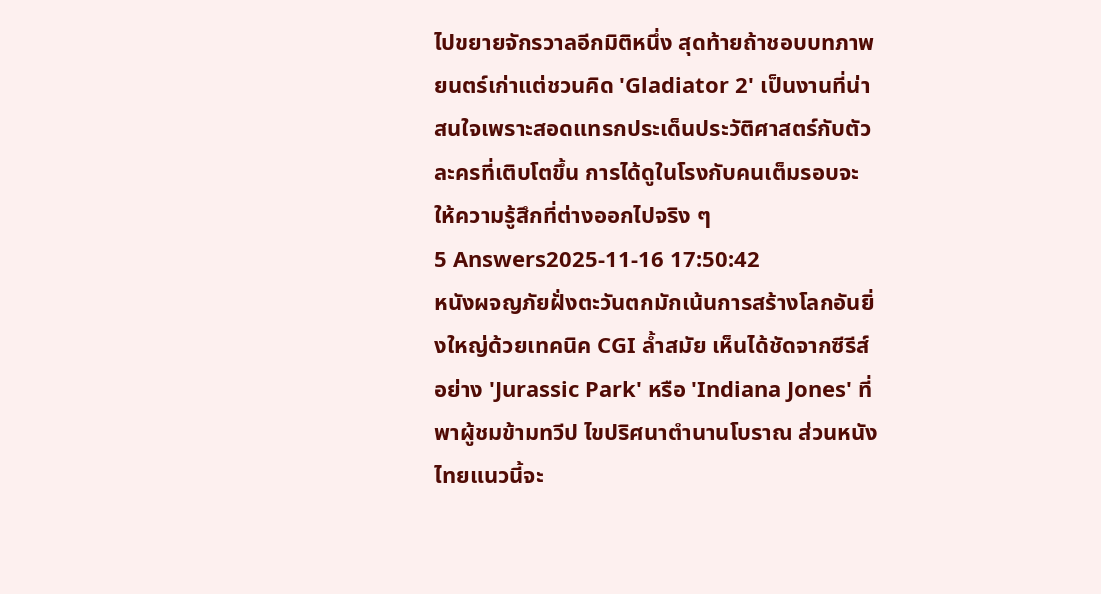ไปขยายจักรวาลอีกมิติหนึ่ง สุดท้ายถ้าชอบบทภาพยนตร์เก่าแต่ชวนคิด 'Gladiator 2' เป็นงานที่น่าสนใจเพราะสอดแทรกประเด็นประวัติศาสตร์กับตัวละครที่เติบโตขึ้น การได้ดูในโรงกับคนเต็มรอบจะให้ความรู้สึกที่ต่างออกไปจริง ๆ
5 Answers2025-11-16 17:50:42
หนังผจญภัยฝั่งตะวันตกมักเน้นการสร้างโลกอันยิ่งใหญ่ด้วยเทคนิค CGI ล้ำสมัย เห็นได้ชัดจากซีรีส์อย่าง 'Jurassic Park' หรือ 'Indiana Jones' ที่พาผู้ชมข้ามทวีป ไขปริศนาตำนานโบราณ ส่วนหนังไทยแนวนี้จะ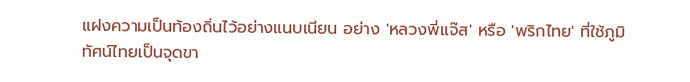แฝงความเป็นท้องถิ่นไว้อย่างแนบเนียน อย่าง 'หลวงพี่แจ๊ส' หรือ 'พริกไทย' ที่ใช้ภูมิทัศน์ไทยเป็นจุดขา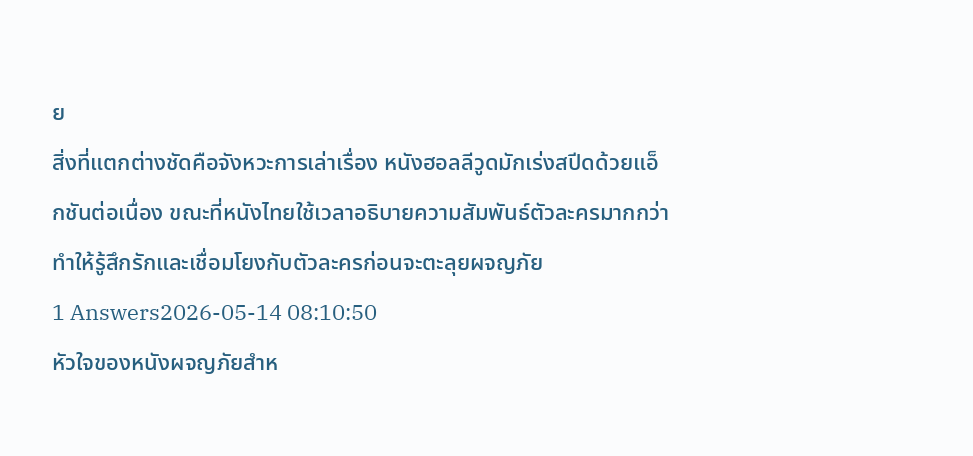ย
สิ่งที่แตกต่างชัดคือจังหวะการเล่าเรื่อง หนังฮอลลีวูดมักเร่งสปีดด้วยแอ็กชันต่อเนื่อง ขณะที่หนังไทยใช้เวลาอธิบายความสัมพันธ์ตัวละครมากกว่า ทำให้รู้สึกรักและเชื่อมโยงกับตัวละครก่อนจะตะลุยผจญภัย
1 Answers2026-05-14 08:10:50
หัวใจของหนังผจญภัยสำห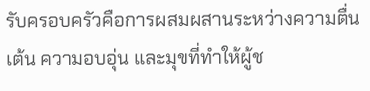รับครอบครัวคือการผสมผสานระหว่างความตื่นเต้น ความอบอุ่น และมุขที่ทำให้ผู้ช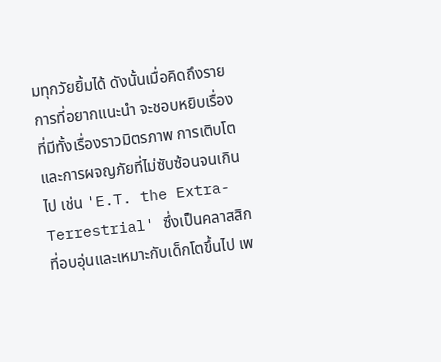มทุกวัยยิ้มได้ ดังนั้นเมื่อคิดถึงรายการที่อยากแนะนำ จะชอบหยิบเรื่องที่มีทั้งเรื่องราวมิตรภาพ การเติบโต และการผจญภัยที่ไม่ซับซ้อนจนเกินไป เช่น 'E.T. the Extra-Terrestrial' ซึ่งเป็นคลาสสิกที่อบอุ่นและเหมาะกับเด็กโตขึ้นไป เพ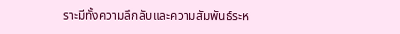ราะมีทั้งความลึกลับและความสัมพันธ์ระห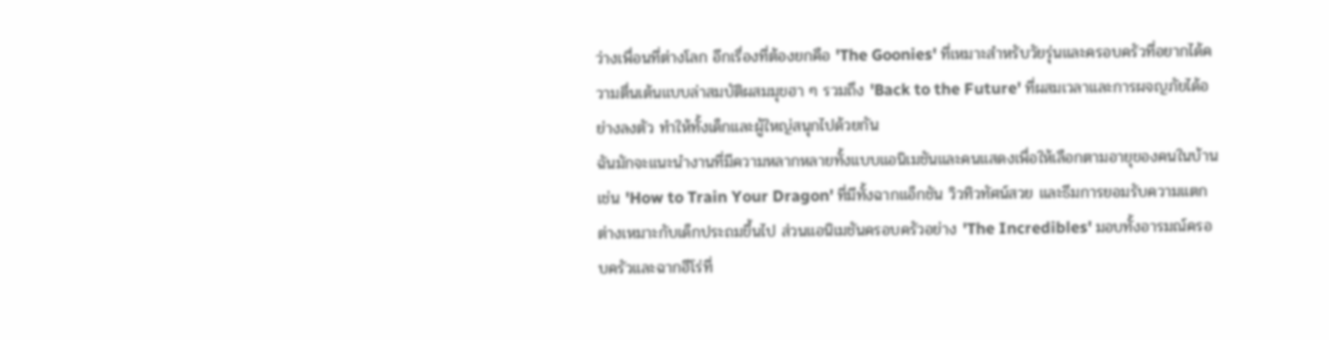ว่างเพื่อนที่ต่างโลก อีกเรื่องที่ต้องยกคือ 'The Goonies' ที่เหมาะสำหรับวัยรุ่นและครอบครัวที่อยากได้ความตื่นเต้นแบบล่าสมบัติผสมมุขฮา ๆ รวมถึง 'Back to the Future' ที่ผสมเวลาและการผจญภัยได้อย่างลงตัว ทำให้ทั้งเด็กและผู้ใหญ่สนุกไปด้วยกัน
ฉันมักจะแนะนำงานที่มีความหลากหลายทั้งแบบแอนิเมชันและคนแสดงเพื่อให้เลือกตามอายุของคนในบ้าน เช่น 'How to Train Your Dragon' ที่มีทั้งฉากแอ็กชัน วิวทิวทัศน์สวย และธีมการยอมรับความแตกต่างเหมาะกับเด็กประถมขึ้นไป ส่วนแอนิเมชันครอบครัวอย่าง 'The Incredibles' มอบทั้งอารมณ์ครอบครัวและฉากฮีโร่ที่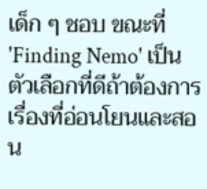เด็ก ๆ ชอบ ขณะที่ 'Finding Nemo' เป็นตัวเลือกที่ดีถ้าต้องการเรื่องที่อ่อนโยนและสอน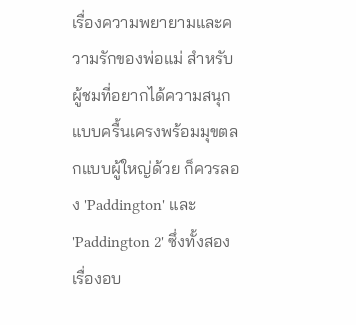เรื่องความพยายามและความรักของพ่อแม่ สำหรับผู้ชมที่อยากได้ความสนุกแบบครื้นเครงพร้อมมุขตลกแบบผู้ใหญ่ด้วย ก็ควรลอง 'Paddington' และ 'Paddington 2' ซึ่งทั้งสองเรื่องอบ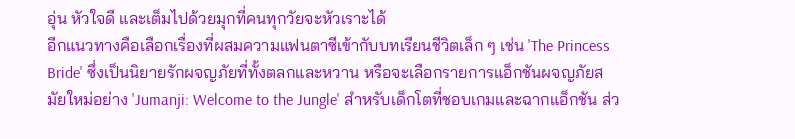อุ่น หัวใจดี และเต็มไปด้วยมุกที่คนทุกวัยจะหัวเราะได้
อีกแนวทางคือเลือกเรื่องที่ผสมความแฟนตาซีเข้ากับบทเรียนชีวิตเล็ก ๆ เช่น 'The Princess Bride' ซึ่งเป็นนิยายรักผจญภัยที่ทั้งตลกและหวาน หรือจะเลือกรายการแอ็กชันผจญภัยสมัยใหม่อย่าง 'Jumanji: Welcome to the Jungle' สำหรับเด็กโตที่ชอบเกมและฉากแอ็กชัน ส่ว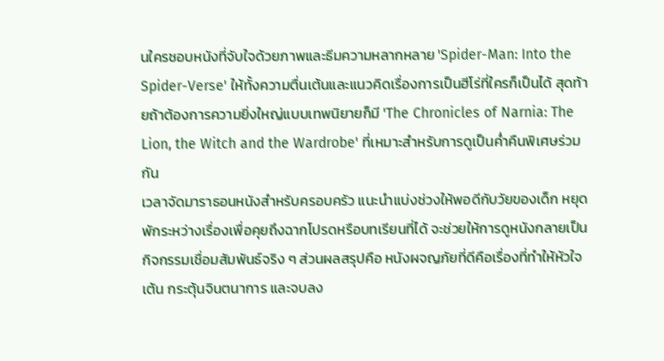นใครชอบหนังที่จับใจด้วยภาพและธีมความหลากหลาย 'Spider-Man: Into the Spider-Verse' ให้ทั้งความตื่นเต้นและแนวคิดเรื่องการเป็นฮีโร่ที่ใครก็เป็นได้ สุดท้ายถ้าต้องการความยิ่งใหญ่แบบเทพนิยายก็มี 'The Chronicles of Narnia: The Lion, the Witch and the Wardrobe' ที่เหมาะสำหรับการดูเป็นค่ำคืนพิเศษร่วมกัน
เวลาจัดมาราธอนหนังสำหรับครอบครัว แนะนำแบ่งช่วงให้พอดีกับวัยของเด็ก หยุดพักระหว่างเรื่องเพื่อคุยถึงฉากโปรดหรือบทเรียนที่ได้ จะช่วยให้การดูหนังกลายเป็นกิจกรรมเชื่อมสัมพันธ์จริง ๆ ส่วนผลสรุปคือ หนังผจญภัยที่ดีคือเรื่องที่ทำให้หัวใจเต้น กระตุ้นจินตนาการ และจบลง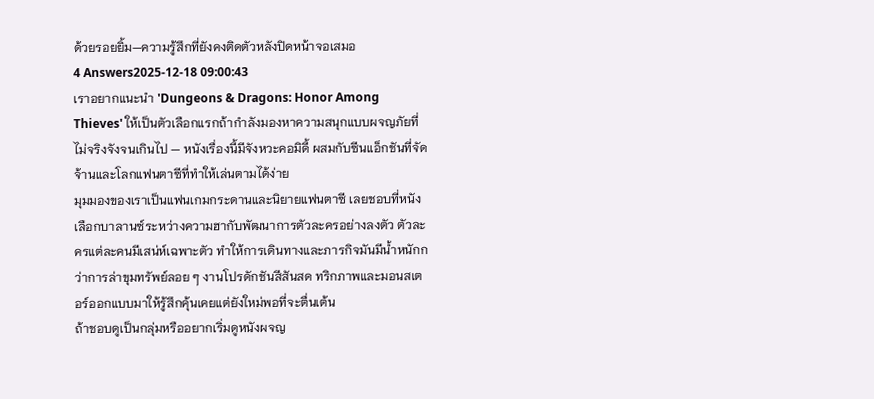ด้วยรอยยิ้ม—ความรู้สึกที่ยังคงติดตัวหลังปิดหน้าจอเสมอ
4 Answers2025-12-18 09:00:43
เราอยากแนะนำ 'Dungeons & Dragons: Honor Among Thieves' ให้เป็นตัวเลือกแรกถ้ากำลังมองหาความสนุกแบบผจญภัยที่ไม่จริงจังจนเกินไป — หนังเรื่องนี้มีจังหวะคอมิดี้ ผสมกับซีนแอ็กชันที่จัดจ้านและโลกแฟนตาซีที่ทำให้เล่นตามได้ง่าย
มุมมองของเราเป็นแฟนเกมกระดานและนิยายแฟนตาซี เลยชอบที่หนังเลือกบาลานซ์ระหว่างความฮากับพัฒนาการตัวละครอย่างลงตัว ตัวละครแต่ละคนมีเสน่ห์เฉพาะตัว ทำให้การเดินทางและภารกิจมันมีน้ำหนักกว่าการล่าขุมทรัพย์ลอย ๆ งานโปรดักชันสีสันสด ทริกภาพและมอนสเตอร์ออกแบบมาให้รู้สึกคุ้นเคยแต่ยังใหม่พอที่จะตื่นเต้น
ถ้าชอบดูเป็นกลุ่มหรืออยากเริ่มดูหนังผจญ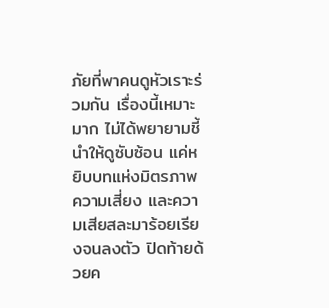ภัยที่พาคนดูหัวเราะร่วมกัน เรื่องนี้เหมาะมาก ไม่ได้พยายามชี้นำให้ดูซับซ้อน แค่หยิบบทแห่งมิตรภาพ ความเสี่ยง และความเสียสละมาร้อยเรียงจนลงตัว ปิดท้ายด้วยค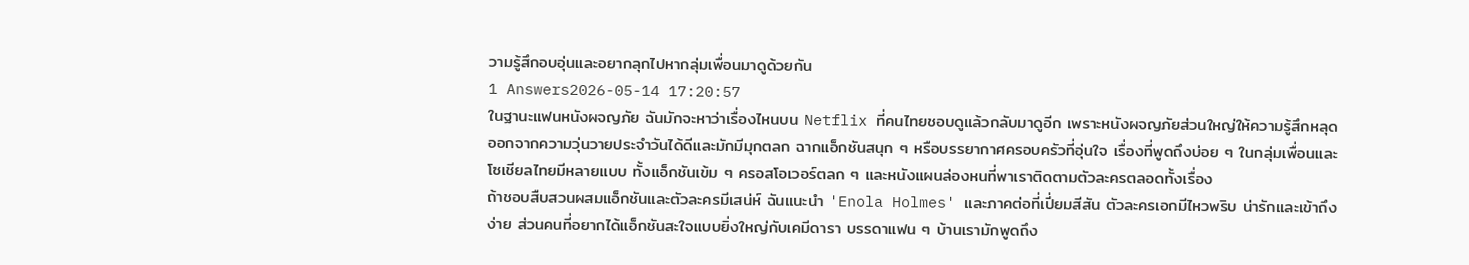วามรู้สึกอบอุ่นและอยากลุกไปหากลุ่มเพื่อนมาดูด้วยกัน
1 Answers2026-05-14 17:20:57
ในฐานะแฟนหนังผจญภัย ฉันมักจะหาว่าเรื่องไหนบน Netflix ที่คนไทยชอบดูแล้วกลับมาดูอีก เพราะหนังผจญภัยส่วนใหญ่ให้ความรู้สึกหลุดออกจากความวุ่นวายประจำวันได้ดีและมักมีมุกตลก ฉากแอ็กชันสนุก ๆ หรือบรรยากาศครอบครัวที่อุ่นใจ เรื่องที่พูดถึงบ่อย ๆ ในกลุ่มเพื่อนและโซเชียลไทยมีหลายแบบ ทั้งแอ็กชันเข้ม ๆ ครอสโอเวอร์ตลก ๆ และหนังแผนล่องหนที่พาเราติดตามตัวละครตลอดทั้งเรื่อง
ถ้าชอบสืบสวนผสมแอ็กชันและตัวละครมีเสน่ห์ ฉันแนะนำ 'Enola Holmes' และภาคต่อที่เปี่ยมสีสัน ตัวละครเอกมีไหวพริบ น่ารักและเข้าถึงง่าย ส่วนคนที่อยากได้แอ็กชันสะใจแบบยิ่งใหญ่กับเคมีดารา บรรดาแฟน ๆ บ้านเรามักพูดถึง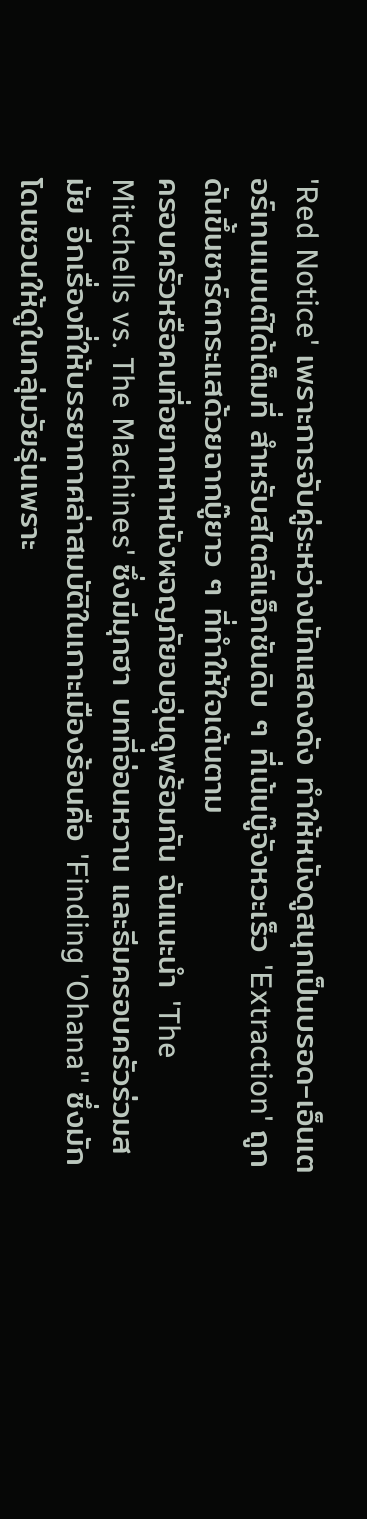'Red Notice' เพราะการจับคู่ระหว่างนักแสดงดัง ทำให้หนังดูสนุกเป็นบรอด-เอ็นเตอร์เทนเมนต์ได้เต็มที่ สำหรับสไตล์แอ็กชันดิบ ๆ ที่เน้นบู๊จังหวะเร็ว 'Extraction' ถูกดันขึ้นชาร์ตกระแสด้วยฉากบู๊ยาว ๆ ที่ทำให้ใจเต้นตาม
ครอบครัวหรือคนที่อยากหาหนังผจญภัยอบอุ่นดูพร้อมกัน ฉันแนะนำ 'The Mitchells vs. The Machines' ซึ่งมีมุกฮา บทที่อ่อนหวาน และธีมครอบครัวร่วมสมัย อีกเรื่องที่ให้บรรยากาศล่าสมบัติในเกาะเมืองร้อนคือ 'Finding 'Ohana'' ซึ่งมักโดนชวนให้ดูในกลุ่มวัยรุ่นเพราะ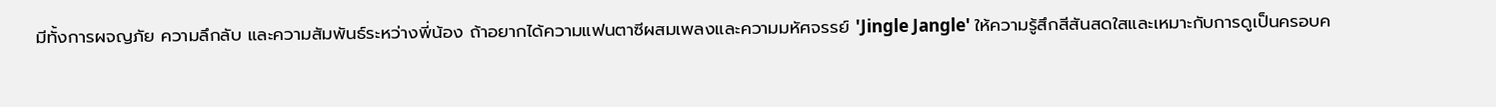มีทั้งการผจญภัย ความลึกลับ และความสัมพันธ์ระหว่างพี่น้อง ถ้าอยากได้ความแฟนตาซีผสมเพลงและความมหัศจรรย์ 'Jingle Jangle' ให้ความรู้สึกสีสันสดใสและเหมาะกับการดูเป็นครอบค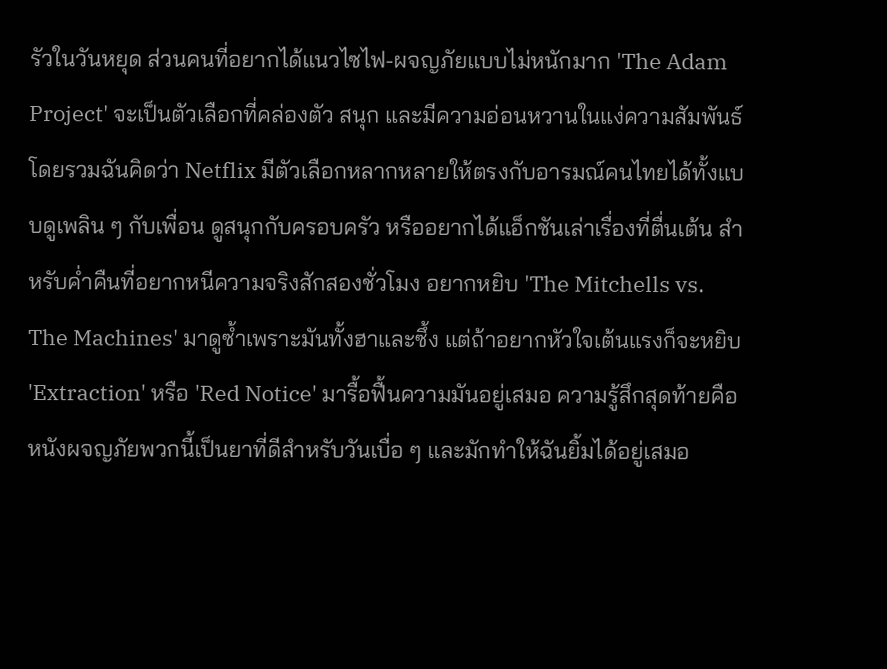รัวในวันหยุด ส่วนคนที่อยากได้แนวไซไฟ-ผจญภัยแบบไม่หนักมาก 'The Adam Project' จะเป็นตัวเลือกที่คล่องตัว สนุก และมีความอ่อนหวานในแง่ความสัมพันธ์
โดยรวมฉันคิดว่า Netflix มีตัวเลือกหลากหลายให้ตรงกับอารมณ์คนไทยได้ทั้งแบบดูเพลิน ๆ กับเพื่อน ดูสนุกกับครอบครัว หรืออยากได้แอ็กชันเล่าเรื่องที่ตื่นเต้น สำหรับค่ำคืนที่อยากหนีความจริงสักสองชั่วโมง อยากหยิบ 'The Mitchells vs. The Machines' มาดูซ้ำเพราะมันทั้งฮาและซึ้ง แต่ถ้าอยากหัวใจเต้นแรงก็จะหยิบ 'Extraction' หรือ 'Red Notice' มารื้อฟื้นความมันอยู่เสมอ ความรู้สึกสุดท้ายคือหนังผจญภัยพวกนี้เป็นยาที่ดีสำหรับวันเบื่อ ๆ และมักทำให้ฉันยิ้มได้อยู่เสมอ